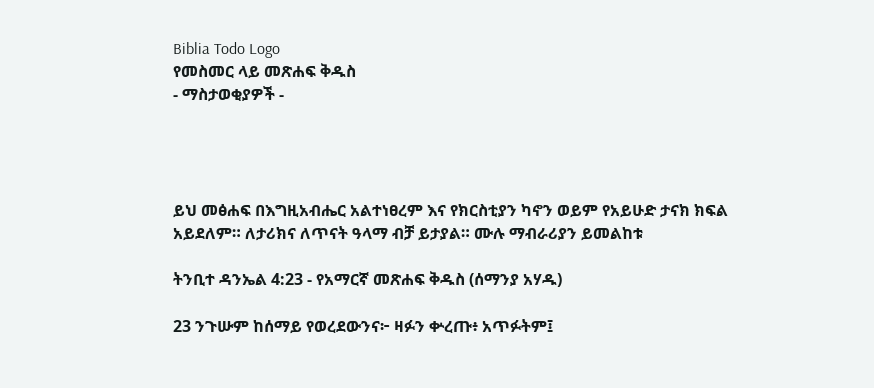Biblia Todo Logo
የመስመር ላይ መጽሐፍ ቅዱስ
- ማስታወቂያዎች -




ይህ መፅሐፍ በእግዚአብሔር አልተነፀረም እና የክርስቲያን ካኖን ወይም የአይሁድ ታናክ ክፍል አይደለም። ለታሪክና ለጥናት ዓላማ ብቻ ይታያል። ሙሉ ማብራሪያን ይመልከቱ

ትንቢተ ዳንኤል 4:23 - የአማርኛ መጽሐፍ ቅዱስ (ሰማንያ አሃዱ)

23 ንጉሡም ከሰማይ የወረደውንና፦ ዛፉን ቍረጡ፥ አጥፉትም፤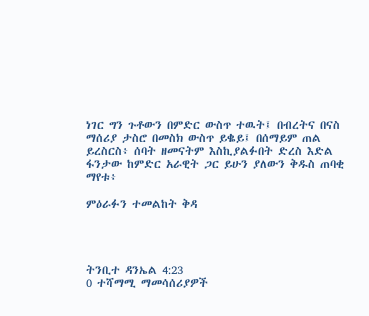ነገር ግን ጉቶውን በምድር ውስጥ ተዉት፤ በብረትና በናስ ማሰሪያ ታስሮ በመስክ ውስጥ ይቈይ፤ በሰማይም ጠል ይረስርስ፥ ሰባት ዘመናትም እስኪያልፉበት ድረስ እድል ፋንታው ከምድር አራዊት ጋር ይሁን ያለውን ቅዱስ ጠባቂ ማየቱ፥

ምዕራፉን ተመልከት ቅዳ




ትንቢተ ዳንኤል 4:23
0 ተሻማሚ ማመሳሰሪያዎች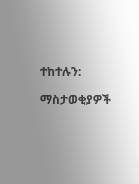ተከተሉን:

ማስታወቂያዎች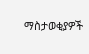ማስታወቂያዎች